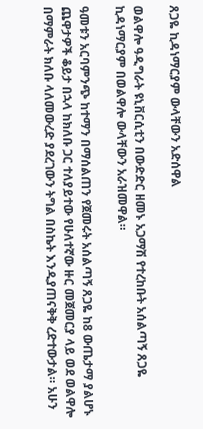ጸጋዬ ኪዳነማርያም ውላቸውን አድሰዋል

ወልዋሎ ዓዲግራት ዩኒቨርሲቲን በውድድር ዘመኑ አጋማሽ የተረከቡት አሰልጣኝ ጸጋዬ ኪዳነማርያም በወልዋሎ ውላቸውን አራዝመዋል።

ዓመቱን አርባምንጭ ከተማን በማሰልጠን የጀመሩት አሰልጣኝ ጸጋዬ ከ8 ውጤታማ ያልሆኑ ጨዋታዎች ቆይታ በኋላ ከክለቡ ጋር ተለያይተው የሁለተኛው ዙር መጀመርያ ላይ ወደ ወልዋሎ በማምራት ክለቡ ላለመውረድ ያደረገውን ትግል በስኬት እንዲያጠናቅቅ ረድተውታል። አሁን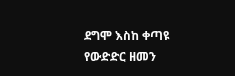ደግሞ እስከ ቀጣዩ የውድድር ዘመን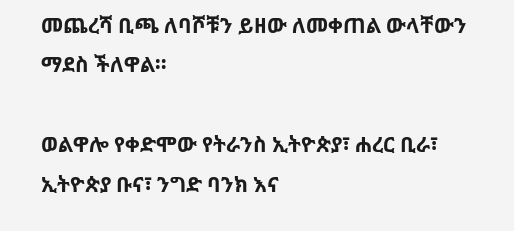መጨረሻ ቢጫ ለባሾቹን ይዘው ለመቀጠል ውላቸውን ማደስ ችለዋል።

ወልዋሎ የቀድሞው የትራንስ ኢትዮጵያ፣ ሐረር ቢራ፣ ኢትዮጵያ ቡና፣ ንግድ ባንክ እና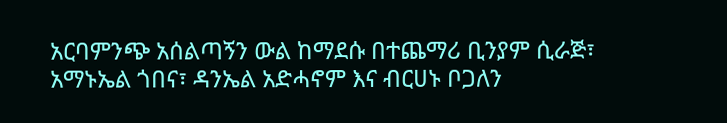አርባምንጭ አሰልጣኝን ውል ከማደሱ በተጨማሪ ቢንያም ሲራጅ፣ አማኑኤል ጎበና፣ ዳንኤል አድሓኖም እና ብርሀኑ ቦጋለን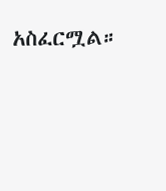አስፈርሟል።